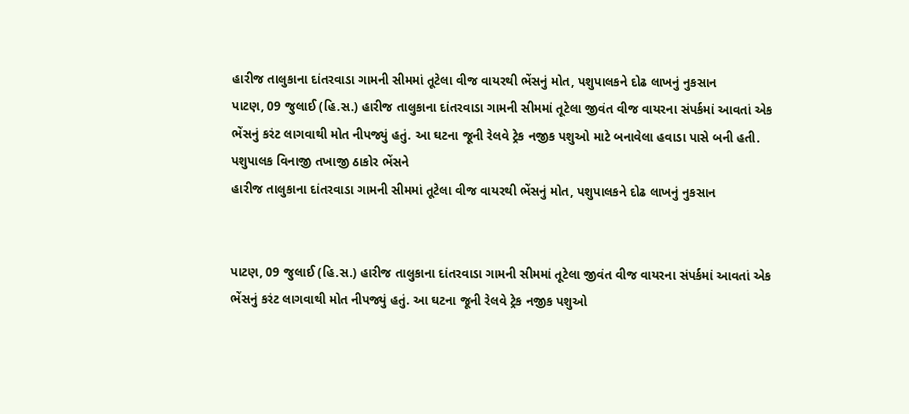હારીજ તાલુકાના દાંતરવાડા ગામની સીમમાં તૂટેલા વીજ વાયરથી ભેંસનું મોત, પશુપાલકને દોઢ લાખનું નુકસાન
પાટણ, 09 જુલાઈ (હિ.સ.) હારીજ તાલુકાના દાંતરવાડા ગામની સીમમાં તૂટેલા જીવંત વીજ વાયરના સંપર્કમાં આવતાં એક ભેંસનું કરંટ લાગવાથી મોત નીપજ્યું હતું. આ ઘટના જૂની રેલવે ટ્રેક નજીક પશુઓ માટે બનાવેલા હવાડા પાસે બની હતી. પશુપાલક વિનાજી તખાજી ઠાકોર ભેંસને
હારીજ તાલુકાના દાંતરવાડા ગામની સીમમાં તૂટેલા વીજ વાયરથી ભેંસનું મોત, પશુપાલકને દોઢ લાખનું નુકસાન


પાટણ, 09 જુલાઈ (હિ.સ.) હારીજ તાલુકાના દાંતરવાડા ગામની સીમમાં તૂટેલા જીવંત વીજ વાયરના સંપર્કમાં આવતાં એક ભેંસનું કરંટ લાગવાથી મોત નીપજ્યું હતું. આ ઘટના જૂની રેલવે ટ્રેક નજીક પશુઓ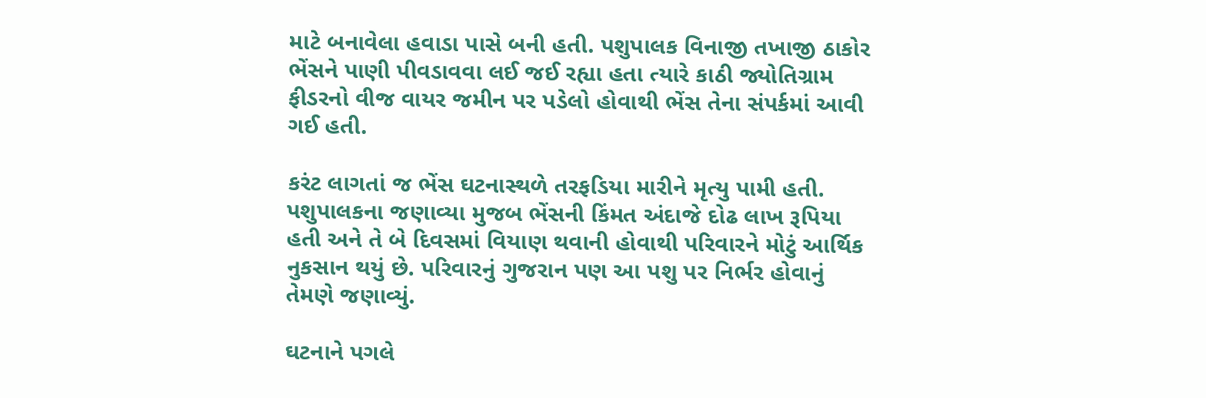માટે બનાવેલા હવાડા પાસે બની હતી. પશુપાલક વિનાજી તખાજી ઠાકોર ભેંસને પાણી પીવડાવવા લઈ જઈ રહ્યા હતા ત્યારે કાઠી જ્યોતિગ્રામ ફીડરનો વીજ વાયર જમીન પર પડેલો હોવાથી ભેંસ તેના સંપર્કમાં આવી ગઈ હતી.

કરંટ લાગતાં જ ભેંસ ઘટનાસ્થળે તરફડિયા મારીને મૃત્યુ પામી હતી. પશુપાલકના જણાવ્યા મુજબ ભેંસની કિંમત અંદાજે દોઢ લાખ રૂપિયા હતી અને તે બે દિવસમાં વિયાણ થવાની હોવાથી પરિવારને મોટું આર્થિક નુકસાન થયું છે. પરિવારનું ગુજરાન પણ આ પશુ પર નિર્ભર હોવાનું તેમણે જણાવ્યું.

ઘટનાને પગલે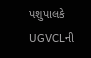પશુપાલકે UGVCLની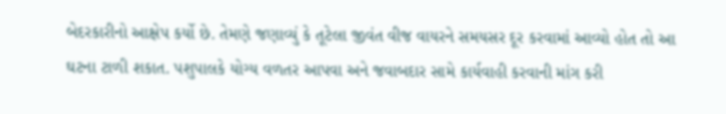બેદરકારીનો આક્ષેપ કર્યો છે. તેમણે જણાવ્યું કે તૂટેલા જીવંત વીજ વાયરને સમયસર દૂર કરવામાં આવ્યો હોત તો આ ઘટના ટાળી શકાત. પશુપાલકે યોગ્ય વળતર આપવા અને જવાબદાર સામે કાર્યવાહી કરવાની માંગ કરી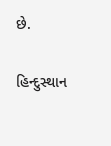છે.

હિન્દુસ્થાન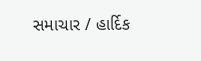સમાચાર / હાર્દિક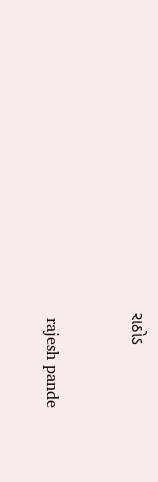રાઠોડ


 rajesh pande